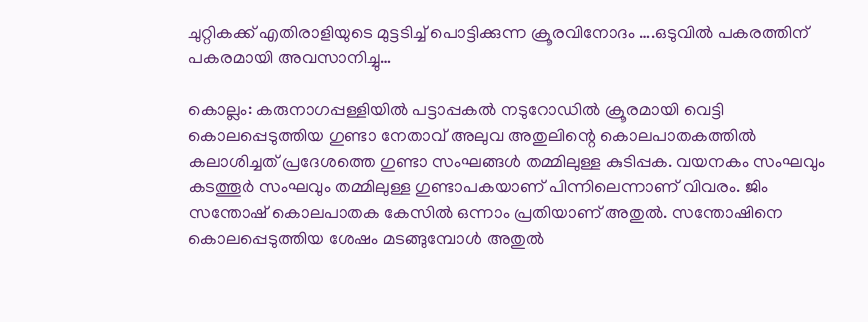ചുറ്റികക്ക് എതിരാളിയുടെ മുട്ടടിച്ച് പൊട്ടിക്കുന്ന ക്രൂരവിനോദം ….ഒടുവിൽ പകരത്തിന് പകരമായി അവസാനിച്ചു…

കൊല്ലം: കരുനാഗപ്പള്ളിയിൽ പട്ടാപ്പകൽ നടുറോഡിൽ ക്രൂരമായി വെട്ടി കൊലപ്പെടുത്തിയ ഗുണ്ടാ നേതാവ് അലുവ അതുലിന്റെ കൊലപാതകത്തിൽ കലാശിച്ചത് പ്രദേശത്തെ ഗുണ്ടാ സംഘങ്ങൾ തമ്മിലുള്ള കുടിപ്പക. വയനകം സംഘവും കടത്തൂർ സംഘവും തമ്മിലുള്ള ഗുണ്ടാപകയാണ് പിന്നിലെന്നാണ് വിവരം. ജിം സന്തോഷ് കൊലപാതക കേസിൽ ഒന്നാം പ്രതിയാണ് അതുൽ. സന്തോഷിനെ കൊലപ്പെടുത്തിയ ശേഷം മടങ്ങുമ്പോൾ അതുൽ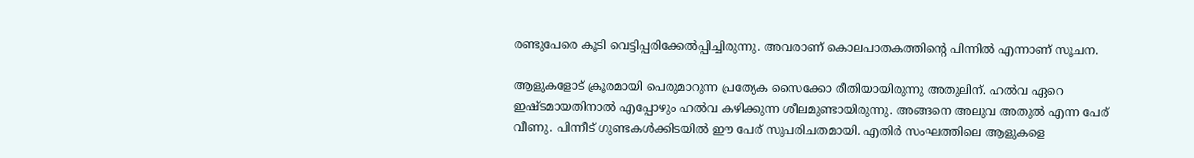രണ്ടുപേരെ കൂടി വെട്ടിപ്പരിക്കേൽപ്പിച്ചിരുന്നു. അവരാണ് കൊലപാതകത്തിന്റെ പിന്നിൽ എന്നാണ് സൂചന.

ആളുകളോട് ക്രൂരമായി പെരുമാറുന്ന പ്രത്യേക സൈക്കോ രീതിയായിരുന്നു അതുലിന്. ഹൽവ ഏറെ ഇഷ്ടമായതിനാൽ എപ്പോഴും ഹൽവ കഴിക്കുന്ന ശീലമുണ്ടായിരുന്നു. അങ്ങനെ അലുവ അതുൽ എന്ന പേര് വീണു. പിന്നീട് ഗുണ്ടകൾക്കിടയിൽ ഈ പേര് സുപരിചതമായി. എതിർ സംഘത്തിലെ ആളുകളെ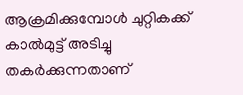ആക്രമിക്കുമ്പോൾ ചുറ്റികക്ക് കാ‌ൽമുട്ട് അടിച്ചു തകർക്കുന്നതാണ്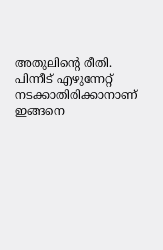അതുലിന്റെ രീതി. പിന്നീട് എഴുന്നേറ്റ് നടക്കാതിരിക്കാനാണ് ഇങ്ങനെ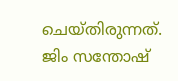ചെയ്തിരുന്നത്. ജിം സന്തോഷ്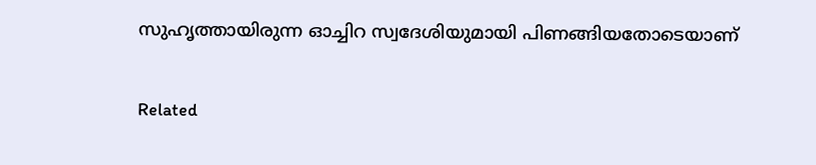സുഹൃത്തായിരുന്ന ഓച്ചിറ സ്വദേശിയുമായി പിണങ്ങിയതോടെയാണ്

Related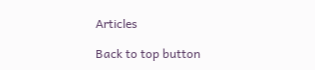Articles

Back to top button